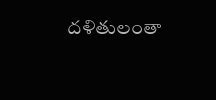దళితులంతా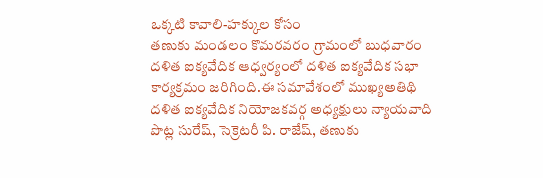ఒక్కటి కావాలి-హక్కుల కోసం
తణుకు మండలం కొమరవరం గ్రామంలో బుధవారం దళిత ఐక్యవేదిక ఆధ్వర్యంలో దళిత ఐక్యవేదిక సభా కార్యక్రమం జరిగింది.ఈ సమావేశంలో ముఖ్యఅతిథి దళిత ఐక్యవేదిక నియోజకవర్గ అధ్యక్షులు న్యాయవాది పొట్ల సురేష్, సెక్రెటరీ పి. రాజేష్, తణుకు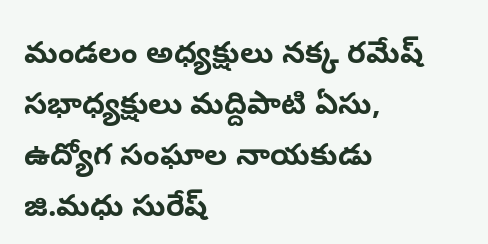మండలం అధ్యక్షులు నక్క రమేష్ సభాధ్యక్షులు మద్దిపాటి ఏసు, ఉద్యోగ సంఘాల నాయకుడు జి.మధు సురేష్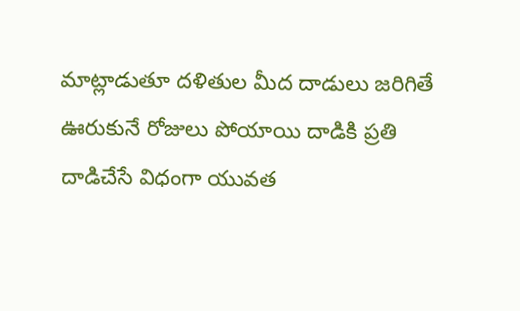మాట్లాడుతూ దళితుల మీద దాడులు జరిగితే ఊరుకునే రోజులు పోయాయి దాడికి ప్రతి దాడిచేసే విధంగా యువత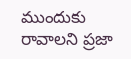ముందుకు రావాలని ప్రజా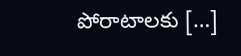పోరాటాలకు […]